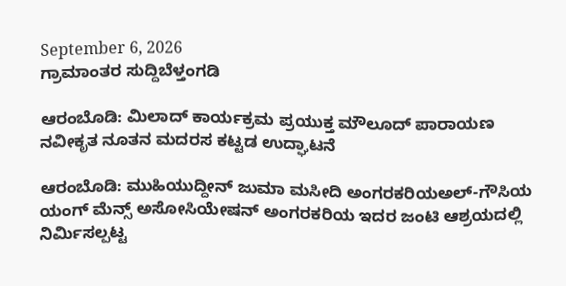September 6, 2026
ಗ್ರಾಮಾಂತರ ಸುದ್ದಿಬೆಳ್ತಂಗಡಿ

ಆರಂಬೊಡಿ: ಮಿಲಾದ್ ಕಾರ್ಯಕ್ರಮ ಪ್ರಯುಕ್ತ ಮೌಲೂದ್ ಪಾರಾಯಣ ನವೀಕೃತ ನೂತನ ಮದರಸ ಕಟ್ಟಡ ಉದ್ಘಾಟನೆ

ಆರಂಬೊಡಿ: ಮುಹಿಯುದ್ದೀನ್ ಜುಮಾ ಮಸೀದಿ ಅಂಗರಕರಿಯಅಲ್-ಗೌಸಿಯ ಯಂಗ್ ಮೆನ್ಸ್ ಅಸೋಸಿಯೇಷನ್ ಅಂಗರಕರಿಯ ಇದರ ಜಂಟಿ ಆಶ್ರಯದಲ್ಲಿ ನಿರ್ಮಿಸಲ್ಪಟ್ಟ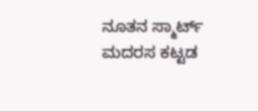ನೂತನ ಸ್ಮಾರ್ಟ್ ಮದರಸ ಕಟ್ಟಡ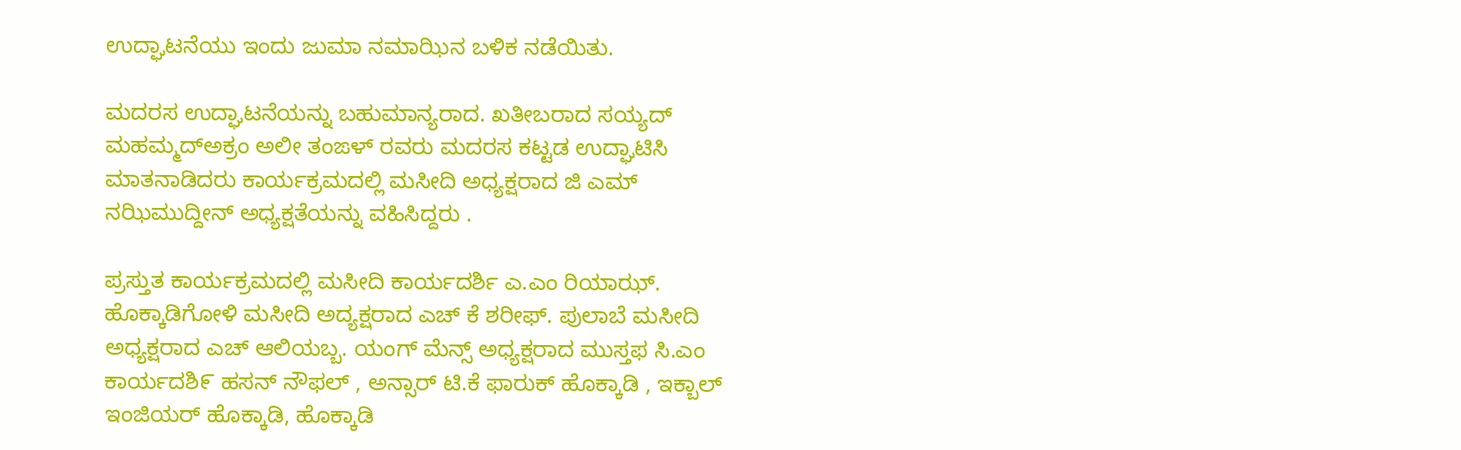ಉದ್ಘಾಟನೆಯು ಇಂದು ಜುಮಾ ನಮಾಝಿನ ಬಳಿಕ ನಡೆಯಿತು.

ಮದರಸ ಉದ್ಘಾಟನೆಯನ್ನು ಬಹುಮಾನ್ಯರಾದ. ಖತೀಬರಾದ ಸಯ್ಯದ್ ಮಹಮ್ಮದ್ಅಕ್ರಂ ಅಲೀ ತಂಙಳ್ ರವರು ಮದರಸ ಕಟ್ಟಡ ಉದ್ಘಾಟಿಸಿ ಮಾತನಾಡಿದರು ಕಾರ್ಯಕ್ರಮದಲ್ಲಿ ಮಸೀದಿ ಅಧ್ಯಕ್ಷರಾದ ಜಿ ಎಮ್ ನಝಿಮುದ್ದೀನ್ ಅಧ್ಯಕ್ಷತೆಯನ್ನು ವಹಿಸಿದ್ದರು .

ಪ್ರಸ್ತುತ ಕಾರ್ಯಕ್ರಮದಲ್ಲಿ ಮಸೀದಿ ಕಾರ್ಯದರ್ಶಿ ಎ.ಎಂ ರಿಯಾಝ್. ಹೊಕ್ಕಾಡಿಗೋಳಿ ಮಸೀದಿ ಅದ್ಯಕ್ಷರಾದ ಎಚ್ ಕೆ ಶರೀಫ್. ಪುಲಾಬೆ ಮಸೀದಿ ಅಧ್ಯಕ್ಷರಾದ ಎಚ್ ಆಲಿಯಬ್ಬ. ಯಂಗ್ ಮೆನ್ಸ್ ಅಧ್ಯಕ್ಷರಾದ ಮುಸ್ತಫ ಸಿ.ಎಂ ಕಾರ್ಯದಶಿ೯ ಹಸನ್ ನೌಫಲ್ , ಅನ್ಸಾರ್ ಟಿ.ಕೆ ಫಾರುಕ್ ಹೊಕ್ಕಾಡಿ , ಇಕ್ಬಾಲ್ ಇಂಜಿಯರ್ ಹೊಕ್ಕಾಡಿ, ಹೊಕ್ಕಾಡಿ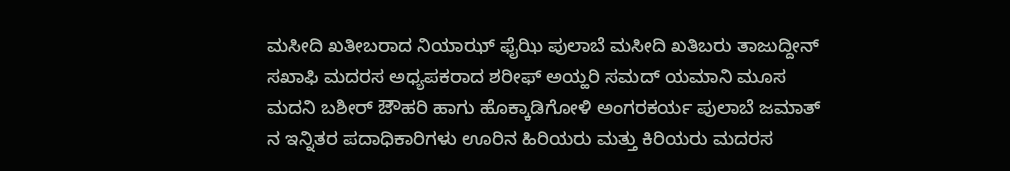ಮಸೀದಿ ಖತೀಬರಾದ ನಿಯಾಝ್ ಫೈಝಿ ಪುಲಾಬೆ ಮಸೀದಿ ಖತಿಬರು ತಾಜುದ್ದೀನ್ ಸಖಾಫಿ ಮದರಸ ಅಧ್ಯಪಕರಾದ ಶರೀಫ್ ಅಯ್ಹರಿ ಸಮದ್ ಯಮಾನಿ ಮೂಸ ಮದನಿ ಬಶೀರ್ ಔೌಹರಿ ಹಾಗು ಹೊಕ್ಕಾಡಿಗೋಳಿ ಅಂಗರಕರ್ಯ ಪುಲಾಬೆ ಜಮಾತ್ ನ ಇನ್ನಿತರ ಪದಾಧಿಕಾರಿಗಳು ಊರಿನ ಹಿರಿಯರು ಮತ್ತು ಕಿರಿಯರು ಮದರಸ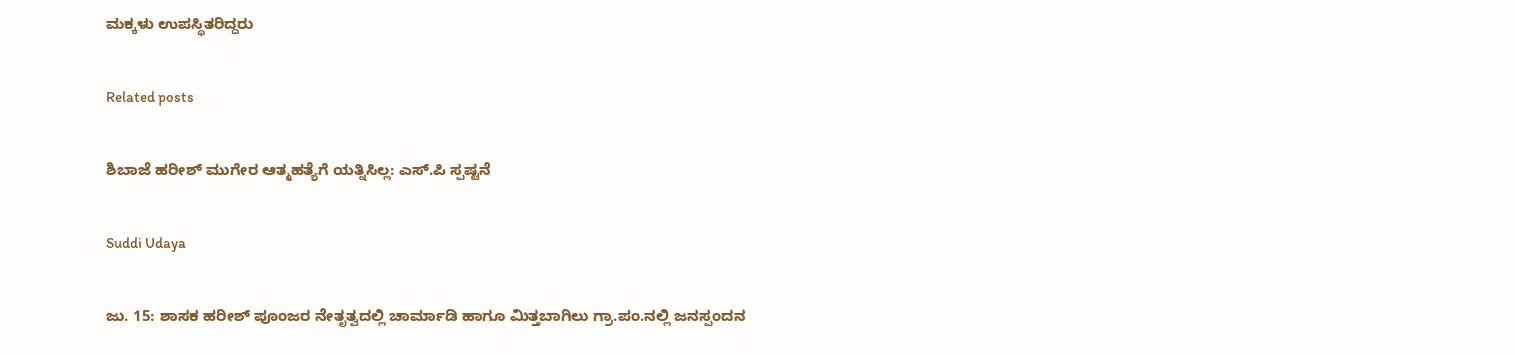ಮಕ್ಕಳು ಉಪಸ್ಥಿತರಿದ್ದರು

Related posts

ಶಿಬಾಜೆ ಹರೀಶ್ ಮುಗೇರ ಆತ್ಮಹತ್ಯೆಗೆ ಯತ್ನಿಸಿಲ್ಲ: ಎಸ್.ಪಿ ಸ್ಪಷ್ಟನೆ

Suddi Udaya

ಜು. 15: ಶಾಸಕ ಹರೀಶ್ ಪೂಂಜರ ನೇತೃತ್ವದಲ್ಲಿ ಚಾರ್ಮಾಡಿ ಹಾಗೂ ಮಿತ್ತಬಾಗಿಲು ಗ್ರಾ.ಪಂ.ನಲ್ಲಿ ಜನಸ್ಪಂದನ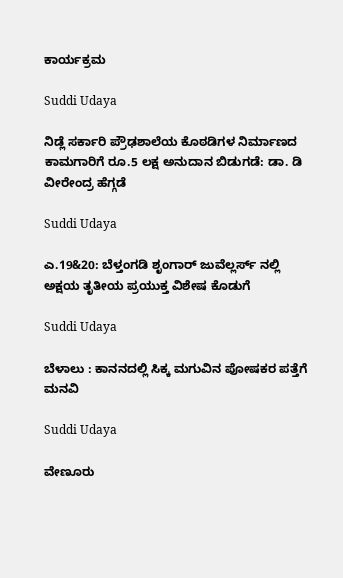ಕಾರ್ಯಕ್ರಮ

Suddi Udaya

ನಿಡ್ಲೆ ಸರ್ಕಾರಿ ಪ್ರೌಢಶಾಲೆಯ ಕೊಠಡಿಗಳ ನಿರ್ಮಾಣದ ಕಾಮಗಾರಿಗೆ ರೂ.5 ಲಕ್ಷ ಅನುದಾನ ಬಿಡುಗಡೆ: ಡಾ. ಡಿ ವೀರೇಂದ್ರ ಹೆಗ್ಗಡೆ

Suddi Udaya

ಎ.19&20: ಬೆಳ್ತಂಗಡಿ ಶೃಂಗಾರ್ ಜುವೆಲ್ಲರ್ಸ್ ನಲ್ಲಿ ಅಕ್ಷಯ ತೃತೀಯ ಪ್ರಯುಕ್ತ ವಿಶೇಷ ಕೊಡುಗೆ

Suddi Udaya

ಬೆಳಾಲು : ಕಾನನದಲ್ಲಿ ಸಿಕ್ಕ ಮಗುವಿನ ಪೋಷಕರ ಪತ್ತೆಗೆ ಮನವಿ

Suddi Udaya

ವೇಣೂರು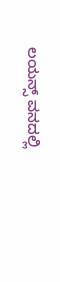ಲಯನ್ಸ್ ವನದಲ್ಲಿ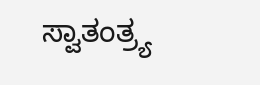ಸ್ವಾತಂತ್ರ್ಯ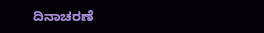ದಿನಾಚರಣೆ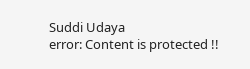Suddi Udaya
error: Content is protected !!